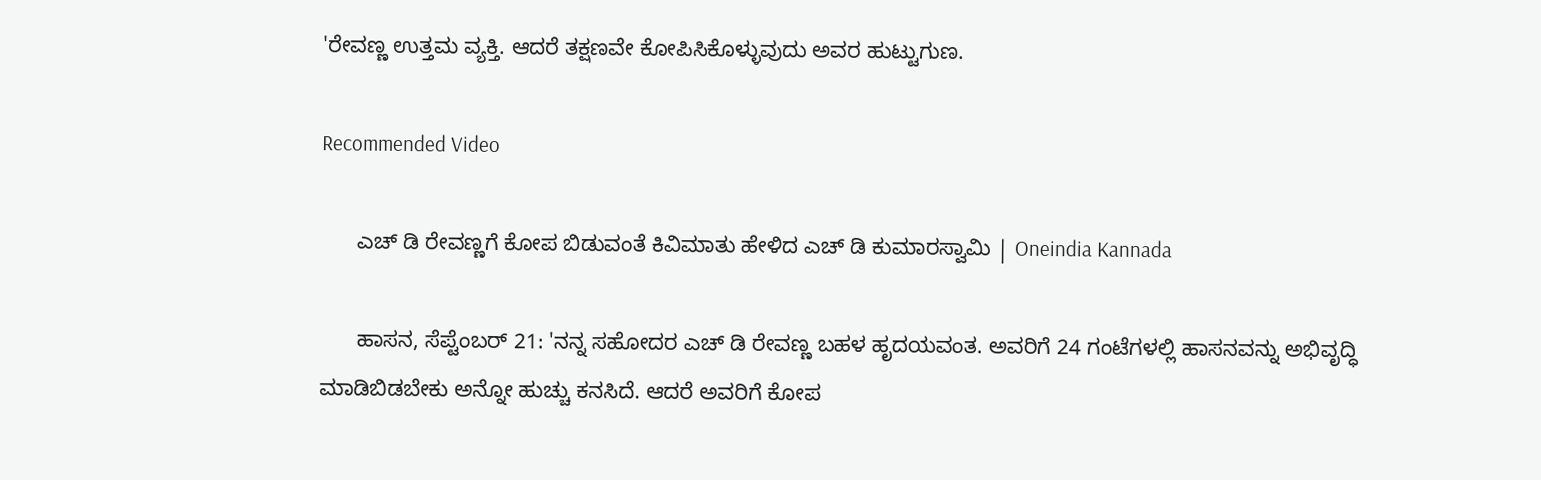'ರೇವಣ್ಣ ಉತ್ತಮ ವ್ಯಕ್ತಿ. ಆದರೆ ತಕ್ಷಣವೇ ಕೋಪಿಸಿಕೊಳ್ಳುವುದು ಅವರ ಹುಟ್ಟುಗುಣ.

Recommended Video

      ಎಚ್ ಡಿ ರೇವಣ್ಣಗೆ ಕೋಪ ಬಿಡುವಂತೆ ಕಿವಿಮಾತು ಹೇಳಿದ ಎಚ್ ಡಿ ಕುಮಾರಸ್ವಾಮಿ | Oneindia Kannada

      ಹಾಸನ, ಸೆಪ್ಟೆಂಬರ್ 21: 'ನನ್ನ ಸಹೋದರ ಎಚ್ ಡಿ ರೇವಣ್ಣ ಬಹಳ ಹೃದಯವಂತ. ಅವರಿಗೆ 24 ಗಂಟೆಗಳಲ್ಲಿ ಹಾಸನವನ್ನು ಅಭಿವೃದ್ಧಿ ಮಾಡಿಬಿಡಬೇಕು ಅನ್ನೋ ಹುಚ್ಚು ಕನಸಿದೆ. ಆದರೆ ಅವರಿಗೆ ಕೋಪ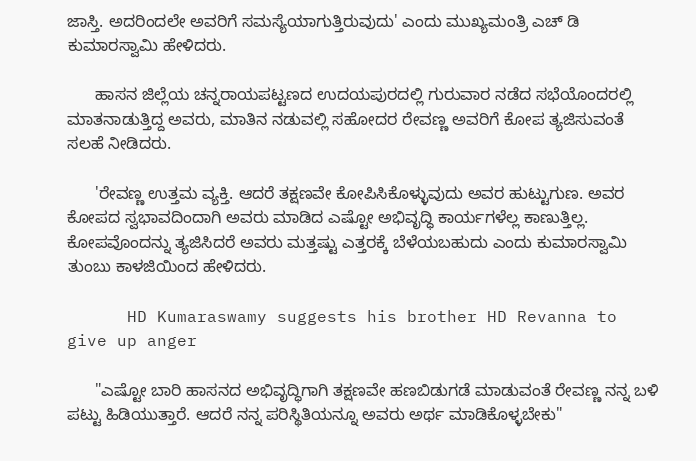ಜಾಸ್ತಿ. ಅದರಿಂದಲೇ ಅವರಿಗೆ ಸಮಸ್ಯೆಯಾಗುತ್ತಿರುವುದು' ಎಂದು ಮುಖ್ಯಮಂತ್ರಿ ಎಚ್ ಡಿ ಕುಮಾರಸ್ವಾಮಿ ಹೇಳಿದರು.

      ಹಾಸನ ಜಿಲ್ಲೆಯ ಚನ್ನರಾಯಪಟ್ಟಣದ ಉದಯಪುರದಲ್ಲಿ ಗುರುವಾರ ನಡೆದ ಸಭೆಯೊಂದರಲ್ಲಿ ಮಾತನಾಡುತ್ತಿದ್ದ ಅವರು, ಮಾತಿನ ನಡುವಲ್ಲಿ ಸಹೋದರ ರೇವಣ್ಣ ಅವರಿಗೆ ಕೋಪ ತ್ಯಜಿಸುವಂತೆ ಸಲಹೆ ನೀಡಿದರು.

      'ರೇವಣ್ಣ ಉತ್ತಮ ವ್ಯಕ್ತಿ. ಆದರೆ ತಕ್ಷಣವೇ ಕೋಪಿಸಿಕೊಳ್ಳುವುದು ಅವರ ಹುಟ್ಟುಗುಣ. ಅವರ ಕೋಪದ ಸ್ವಭಾವದಿಂದಾಗಿ ಅವರು ಮಾಡಿದ ಎಷ್ಟೋ ಅಭಿವೃದ್ಧಿ ಕಾರ್ಯಗಳೆಲ್ಲ ಕಾಣುತ್ತಿಲ್ಲ. ಕೋಪವೊಂದನ್ನು ತ್ಯಜಿಸಿದರೆ ಅವರು ಮತ್ತಷ್ಟು ಎತ್ತರಕ್ಕೆ ಬೆಳೆಯಬಹುದು ಎಂದು ಕುಮಾರಸ್ವಾಮಿ ತುಂಬು ಕಾಳಜಿಯಿಂದ ಹೇಳಿದರು.

      HD Kumaraswamy suggests his brother HD Revanna to give up anger

      "ಎಷ್ಟೋ ಬಾರಿ ಹಾಸನದ ಅಭಿವೃದ್ಧಿಗಾಗಿ ತಕ್ಷಣವೇ ಹಣಬಿಡುಗಡೆ ಮಾಡುವಂತೆ ರೇವಣ್ಣ ನನ್ನ ಬಳಿ ಪಟ್ಟು ಹಿಡಿಯುತ್ತಾರೆ. ಆದರೆ ನನ್ನ ಪರಿಸ್ಥಿತಿಯನ್ನೂ ಅವರು ಅರ್ಥ ಮಾಡಿಕೊಳ್ಳಬೇಕು"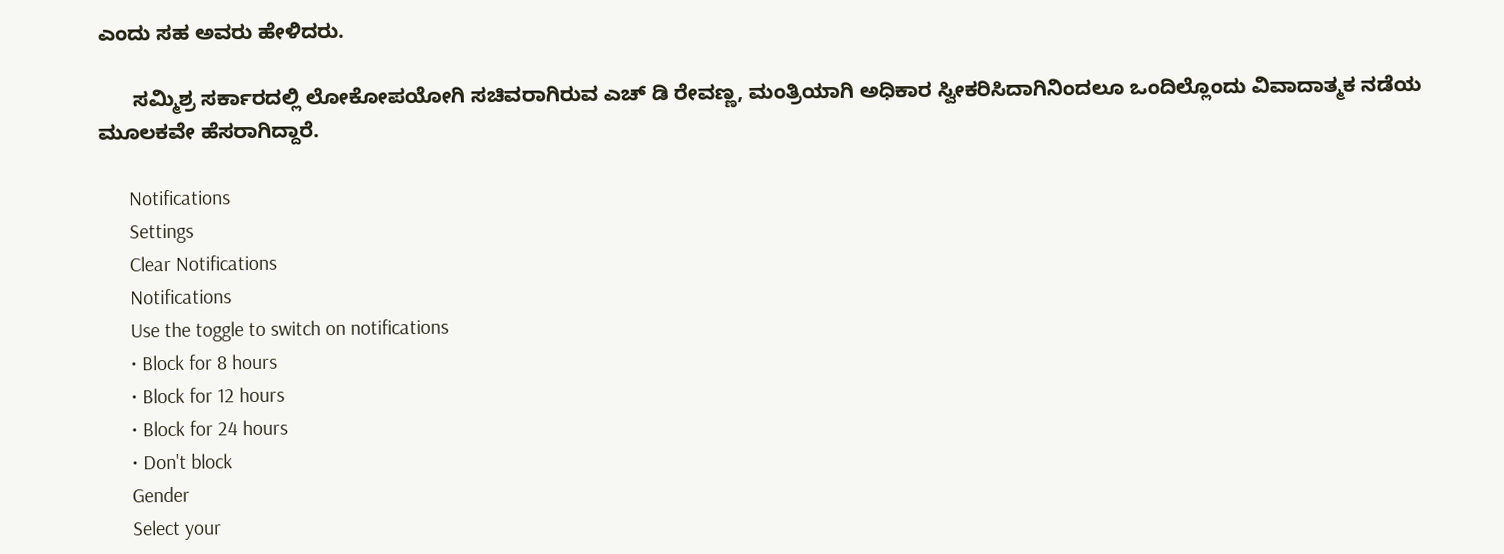ಎಂದು ಸಹ ಅವರು ಹೇಳಿದರು.

      ಸಮ್ಮಿಶ್ರ ಸರ್ಕಾರದಲ್ಲಿ ಲೋಕೋಪಯೋಗಿ ಸಚಿವರಾಗಿರುವ ಎಚ್ ಡಿ ರೇವಣ್ಣ, ಮಂತ್ರಿಯಾಗಿ ಅಧಿಕಾರ ಸ್ವೀಕರಿಸಿದಾಗಿನಿಂದಲೂ ಒಂದಿಲ್ಲೊಂದು ವಿವಾದಾತ್ಮಕ ನಡೆಯ ಮೂಲಕವೇ ಹೆಸರಾಗಿದ್ದಾರೆ.

      Notifications
      Settings
      Clear Notifications
      Notifications
      Use the toggle to switch on notifications
      • Block for 8 hours
      • Block for 12 hours
      • Block for 24 hours
      • Don't block
      Gender
      Select your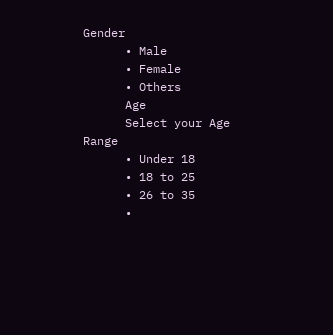Gender
      • Male
      • Female
      • Others
      Age
      Select your Age Range
      • Under 18
      • 18 to 25
      • 26 to 35
      •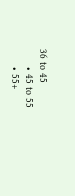36 to 45
      • 45 to 55
      • 55+